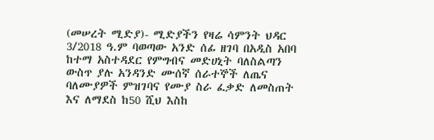(መሠረት ሚድያ)- ሚድያችን የዛሬ ሳምንት ህዳር 3/2018 ዓ.ም ባወጣው አንድ ሰፊ ዘገባ በአዲስ አበባ ከተማ አስተዳደር የምግብና መድሀኒት ባለስልጣን ውስጥ ያሉ አንዳንድ ሙሰኛ ሰራተኞች ለጤና ባለሙያዎች ምዝገባና የሙያ ስራ ፈቃድ ለመስጠት እና ለማደስ ከ50 ሺህ እስከ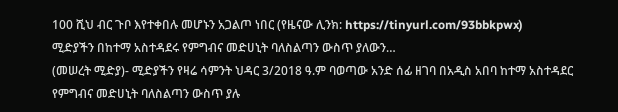100 ሺህ ብር ጉቦ እየተቀበሉ መሆኑን አጋልጦ ነበር (የዜናው ሊንክ: https://tinyurl.com/93bbkpwx)
ሚድያችን በከተማ አስተዳደሩ የምግብና መድሀኒት ባለስልጣን ውስጥ ያለውን…
(መሠረት ሚድያ)- ሚድያችን የዛሬ ሳምንት ህዳር 3/2018 ዓ.ም ባወጣው አንድ ሰፊ ዘገባ በአዲስ አበባ ከተማ አስተዳደር የምግብና መድሀኒት ባለስልጣን ውስጥ ያሉ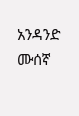አንዳንድ ሙሰኛ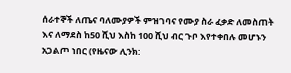ሰራተኞች ለጤና ባለሙያዎች ምዝገባና የሙያ ስራ ፈቃድ ለመስጠት እና ለማደስ ከ50 ሺህ እስከ 100 ሺህ ብር ጉቦ እየተቀበሉ መሆኑን አጋልጦ ነበር (የዜናው ሊንክ: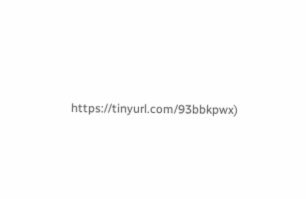https://tinyurl.com/93bbkpwx)